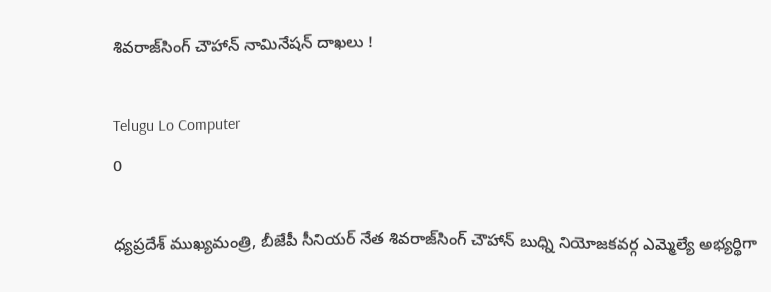శివరాజ్‌సింగ్‌ చౌహాన్‌ నామినేషన్ దాఖలు !

Telugu Lo Computer
0

ధ్యప్రదేశ్‌ ముఖ్యమంత్రి, బీజేపీ సీనియర్‌ నేత శివరాజ్‌సింగ్‌ చౌహాన్‌ బుధ్ని నియోజకవర్గ ఎమ్మెల్యే అభ్యర్థిగా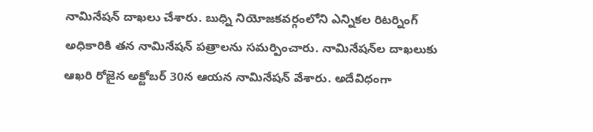నామినేషన్‌ దాఖలు చేశారు. బుధ్ని నియోజకవర్గంలోని ఎన్నికల రిటర్నింగ్‌ అధికారికి తన నామినేషన్‌ పత్రాలను సమర్పించారు. నామినేషన్‌ల దాఖలుకు ఆఖరి రోజైన అక్టోబర్‌ 30న ఆయన నామినేషన్‌ వేశారు. అదేవిధంగా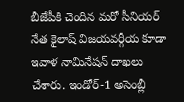బీజేపీకి చెందిన మరో సీనియర్‌ నేత కైలాష్‌ విజయవర్గీయ కూడా ఇవాళ నామినేషన్‌ దాఖలు చేశారు. ఇండోర్‌-1 అసెంబ్లీ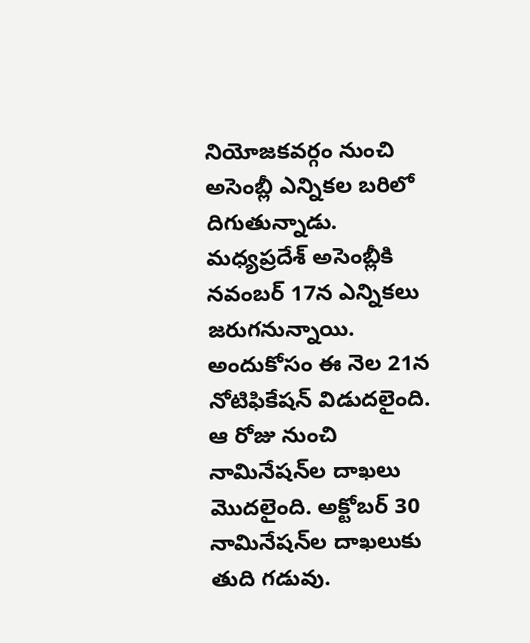నియోజకవర్గం నుంచి అసెంబ్లీ ఎన్నికల బరిలో దిగుతున్నాడు.  మధ్యప్రదేశ్‌ అసెంబ్లీకి నవంబర్‌ 17న ఎన్నికలు జరుగనున్నాయి. అందుకోసం ఈ నెల 21న నోటిఫికేషన్‌ విడుదలైంది. ఆ రోజు నుంచి నామినేషన్‌ల దాఖలు మొదలైంది. అక్టోబర్‌ 30 నామినేషన్‌ల దాఖలుకు తుది గడువు.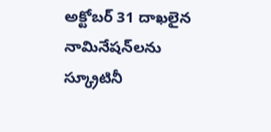అక్టోబర్‌ 31 దాఖలైన నామినేషన్‌లను స్క్రూటినీ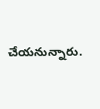చేయనున్నారు.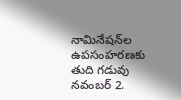నామినేషన్‌ల ఉపసంహరణకు తుది గడువు నవంబర్‌ 2.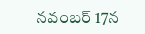నవంబర్‌ 17న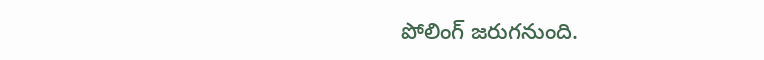పోలింగ్‌ జరుగనుంది.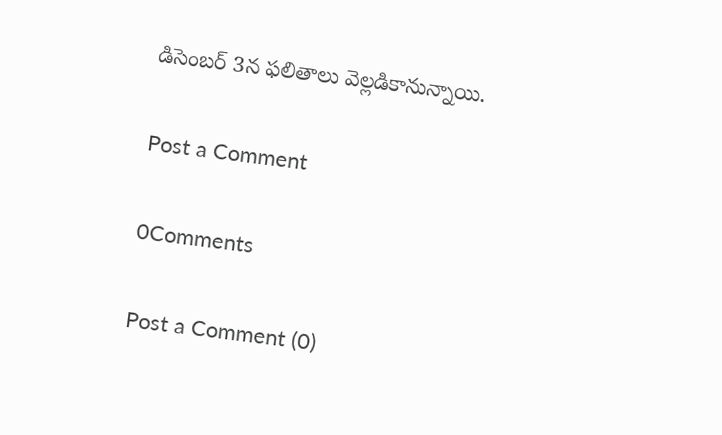డిసెంబర్‌ 3న ఫలితాలు వెల్లడికానున్నాయి.

Post a Comment

0Comments

Post a Comment (0)